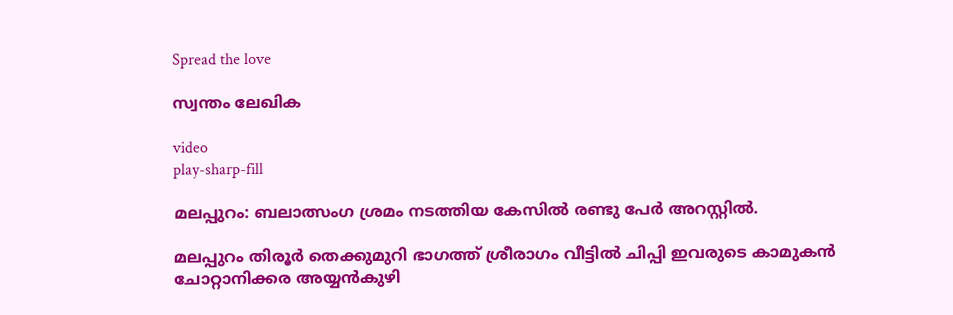Spread the love

സ്വന്തം ലേഖിക

video
play-sharp-fill

മലപ്പുറം: ബലാത്സംഗ ശ്രമം നടത്തിയ കേസില്‍ രണ്ടു പേര്‍ അറസ്റ്റില്‍.

മലപ്പുറം തിരൂര്‍ തെക്കുമുറി ഭാഗത്ത് ശ്രീരാഗം വീട്ടില്‍ ചിപ്പി ഇവരുടെ കാമുകന്‍ ചോറ്റാനിക്കര അയ്യന്‍കുഴി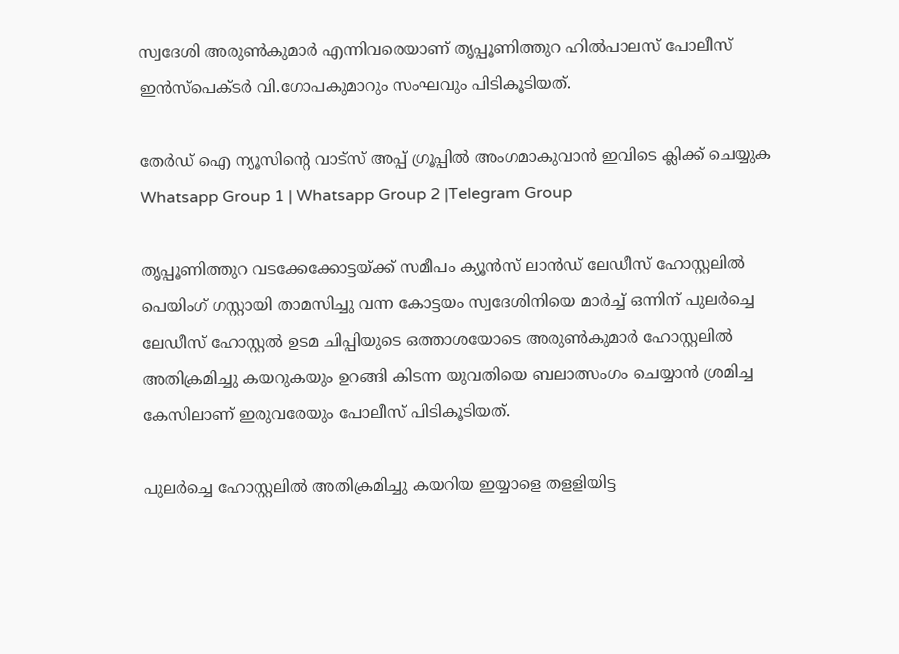സ്വദേശി അരുണ്‍കുമാര്‍ എന്നിവരെയാണ് തൃപ്പൂണിത്തുറ ഹില്‍പാലസ് പോലീസ് ഇന്‍സ്പെക്ടര്‍ വി.ഗോപകുമാറും സംഘവും പിടികൂടിയത്.

തേർഡ് ഐ ന്യൂസിന്റെ വാട്സ് അപ്പ് ഗ്രൂപ്പിൽ അംഗമാകുവാൻ ഇവിടെ ക്ലിക്ക് ചെയ്യുക
Whatsapp Group 1 | Whatsapp Group 2 |Telegram Group

തൃപ്പൂണിത്തുറ വടക്കേക്കോട്ടയ്ക്ക് സമീപം ക്യൂന്‍സ് ലാന്‍ഡ് ലേഡീസ് ഹോസ്റ്റലില്‍ പെയിംഗ് ഗസ്റ്റായി താമസിച്ചു വന്ന കോട്ടയം സ്വദേശിനിയെ മാര്‍ച്ച്‌ ഒന്നിന് പുലര്‍ച്ചെ ലേഡീസ് ഹോസ്റ്റല്‍ ഉടമ ചിപ്പിയുടെ ഒത്താശയോടെ അരുണ്‍കുമാര്‍ ഹോസ്റ്റലില്‍ അതിക്രമിച്ചു കയറുകയും ഉറങ്ങി കിടന്ന യുവതിയെ ബലാത്സംഗം ചെയ്യാന്‍ ശ്രമിച്ച കേസിലാണ് ഇരുവരേയും പോലീസ് പിടികൂടിയത്.

പുലര്‍ച്ചെ ഹോസ്റ്റലില്‍ അതിക്രമിച്ചു കയറിയ ഇയ്യാളെ തളളിയിട്ട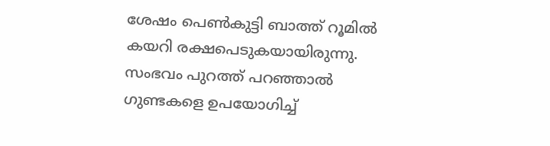ശേഷം പെണ്‍കുട്ടി ബാത്ത് റൂമില്‍ കയറി രക്ഷപെടുകയായിരുന്നു. സംഭവം പുറത്ത് പറഞ്ഞാല്‍ ഗുണ്ടകളെ ഉപയോഗിച്ച്‌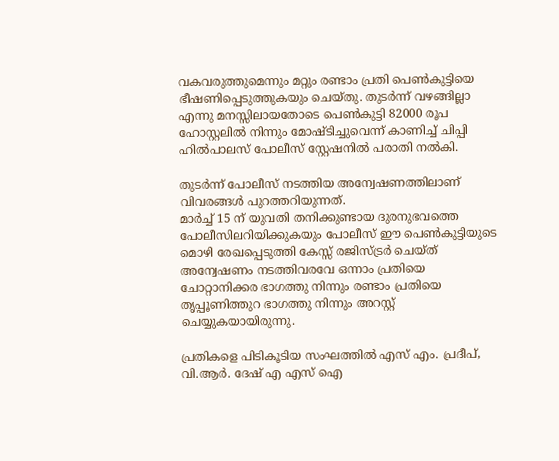വകവരുത്തുമെന്നും മറ്റും രണ്ടാം പ്രതി പെണ്‍കുട്ടിയെ ഭീഷണിപ്പെടുത്തുകയും ചെയ്തു. തുടര്‍ന്ന് വഴങ്ങില്ലാ എന്നു മനസ്സിലായതോടെ പെണ്‍കുട്ടി 82000 രൂപ ഹോസ്റ്റലില്‍ നിന്നും മോഷ്ടിച്ചുവെന്ന് കാണിച്ച്‌ ചിപ്പി ഹില്‍പാലസ് പോലീസ് സ്റ്റേഷനില്‍ പരാതി നല്‍കി.

തുടര്‍ന്ന് പോലീസ് നടത്തിയ അന്വേഷണത്തിലാണ് വിവരങ്ങള്‍ പുറത്തറിയുന്നത്.
മാര്‍ച്ച്‌ 15 ന് യുവതി തനിക്കുണ്ടായ ദുരനുഭവത്തെ പോലീസിലറിയിക്കുകയും പോലീസ് ഈ പെണ്‍കുട്ടിയുടെ മൊഴി രേഖപ്പെടുത്തി കേസ്സ് രജിസ്ട്രര്‍ ചെയ്ത് അന്വേഷണം നടത്തിവരവേ ഒന്നാം പ്രതിയെ ചോറ്റാനിക്കര ഭാഗത്തു നിന്നും രണ്ടാം പ്രതിയെ തൃപ്പൂണിത്തുറ ഭാഗത്തു നിന്നും അറസ്റ്റ് ചെയ്യുകയായിരുന്നു.

പ്രതികളെ പിടികൂടിയ സംഘത്തില്‍ എസ് എം. പ്രദീപ്, വി.ആര്‍. ദേഷ് എ എസ് ഐ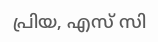പ്രിയ, എസ് സി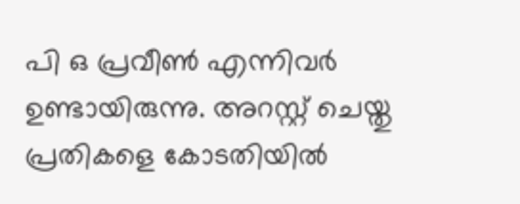പി ഒ പ്രവീണ്‍ എന്നിവര്‍ ഉണ്ടായിരുന്നു. അറസ്റ്റ് ചെയ്തു പ്രതികളെ കോടതിയില്‍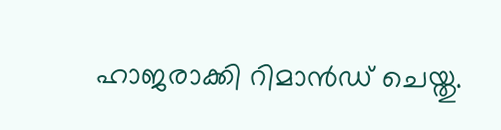ഹാജരാക്കി റിമാന്‍ഡ് ചെയ്തു.